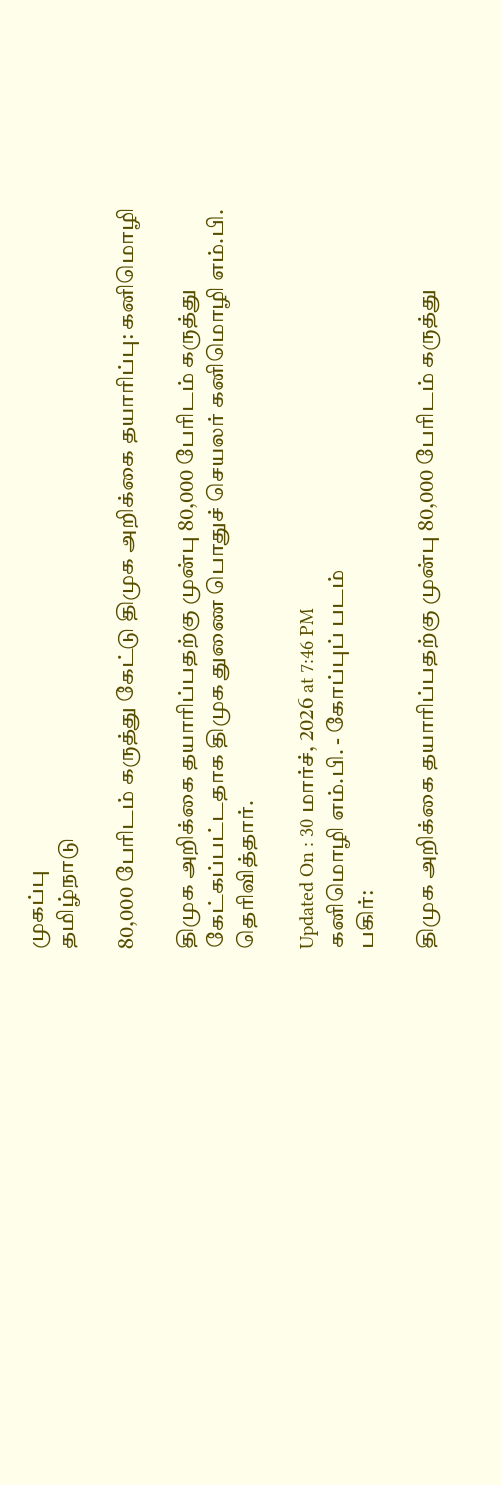முகப்பு
தமிழ்நாடு

80,000 பேரிடம் கருத்து கேட்டு திமுக அறிக்கை தயாரிப்பு: கனிமொழி

திமுக அறிக்கை தயாரிப்பதற்கு முன்பு 80,000 பேரிடம் கருத்து கேட்கப்பட்டதாக திமுக துணை பொதுச் செயலர் கனிமொழி எம்.பி. தெரிவித்தார்.

Updated On : 30 மார்ச், 2026 at 7:46 PM
கனிமொழி எம்.பி. - கோப்புப் படம்
பகிர்:

திமுக அறிக்கை தயாரிப்பதற்கு முன்பு 80,000 பேரிடம் கருத்து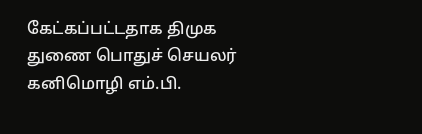கேட்கப்பட்டதாக திமுக துணை பொதுச் செயலர் கனிமொழி எம்.பி.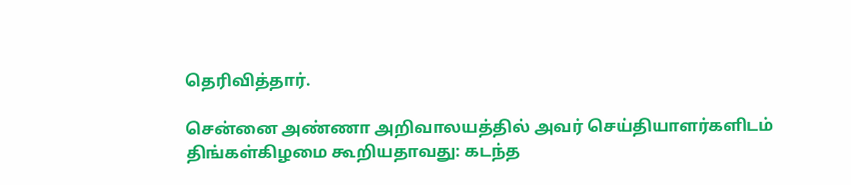தெரிவித்தார்.

சென்னை அண்ணா அறிவாலயத்தில் அவர் செய்தியாளர்களிடம் திங்கள்கிழமை கூறியதாவது: கடந்த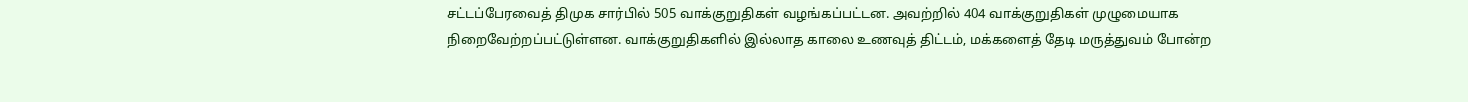சட்டப்பேரவைத் திமுக சார்பில் 505 வாக்குறுதிகள் வழங்கப்பட்டன. அவற்றில் 404 வாக்குறுதிகள் முழுமையாக நிறைவேற்றப்பட்டுள்ளன. வாக்குறுதிகளில் இல்லாத காலை உணவுத் திட்டம், மக்களைத் தேடி மருத்துவம் போன்ற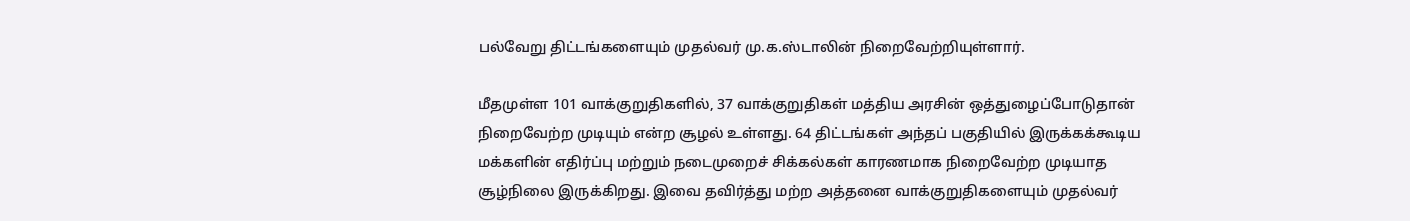பல்வேறு திட்டங்களையும் முதல்வர் மு.க.ஸ்டாலின் நிறைவேற்றியுள்ளார்.

மீதமுள்ள 101 வாக்குறுதிகளில், 37 வாக்குறுதிகள் மத்திய அரசின் ஒத்துழைப்போடுதான் நிறைவேற்ற முடியும் என்ற சூழல் உள்ளது. 64 திட்டங்கள் அந்தப் பகுதியில் இருக்கக்கூடிய மக்களின் எதிர்ப்பு மற்றும் நடைமுறைச் சிக்கல்கள் காரணமாக நிறைவேற்ற முடியாத சூழ்நிலை இருக்கிறது. இவை தவிர்த்து மற்ற அத்தனை வாக்குறுதிகளையும் முதல்வர்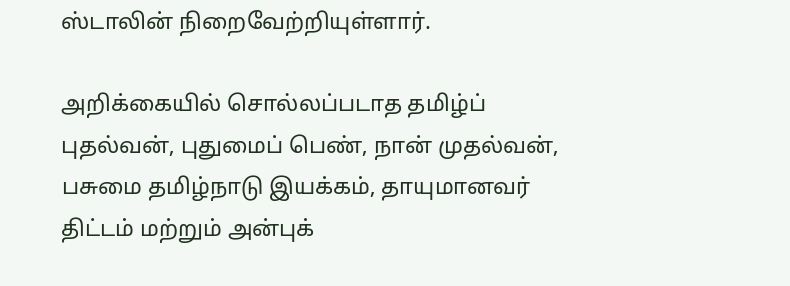ஸ்டாலின் நிறைவேற்றியுள்ளார்.

அறிக்கையில் சொல்லப்படாத தமிழ்ப் புதல்வன், புதுமைப் பெண், நான் முதல்வன், பசுமை தமிழ்நாடு இயக்கம், தாயுமானவர் திட்டம் மற்றும் அன்புக்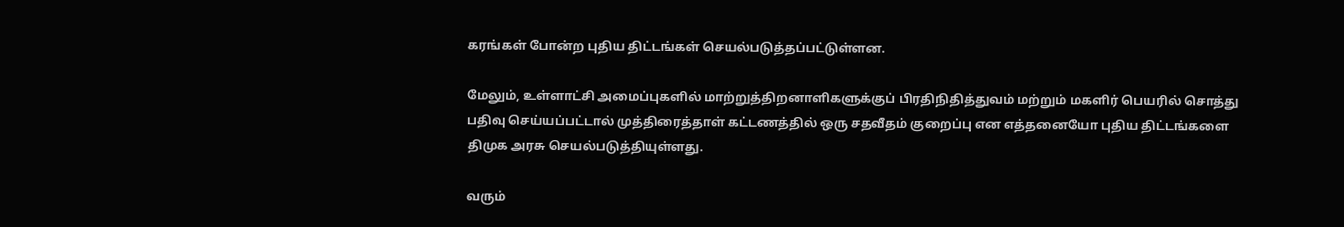கரங்கள் போன்ற புதிய திட்டங்கள் செயல்படுத்தப்பட்டுள்ளன.

மேலும், உள்ளாட்சி அமைப்புகளில் மாற்றுத்திறனாளிகளுக்குப் பிரதிநிதித்துவம் மற்றும் மகளிர் பெயரில் சொத்து பதிவு செய்யப்பட்டால் முத்திரைத்தாள் கட்டணத்தில் ஒரு சதவீதம் குறைப்பு என எத்தனையோ புதிய திட்டங்களை திமுக அரசு செயல்படுத்தியுள்ளது.

வரும்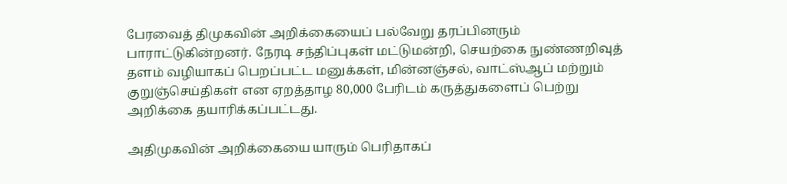பேரவைத் திமுகவின் அறிக்கையைப் பல்வேறு தரப்பினரும் பாராட்டுகின்றனர். நேரடி சந்திப்புகள் மட்டுமன்றி, செயற்கை நுண்ணறிவுத் தளம் வழியாகப் பெறப்பட்ட மனுக்கள், மின்னஞ்சல், வாட்ஸ்ஆப் மற்றும் குறுஞ்செய்திகள் என ஏறத்தாழ 80,000 பேரிடம் கருத்துகளைப் பெற்று அறிக்கை தயாரிக்கப்பட்டது.

அதிமுகவின் அறிக்கையை யாரும் பெரிதாகப்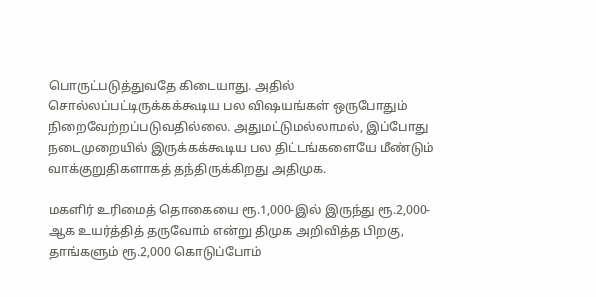பொருட்படுத்துவதே கிடையாது. அதில் சொல்லப்பட்டிருக்கக்கூடிய பல விஷயங்கள் ஒருபோதும் நிறைவேற்றப்படுவதில்லை. அதுமட்டுமல்லாமல், இப்போது நடைமுறையில் இருக்கக்கூடிய பல திட்டங்களையே மீண்டும் வாக்குறுதிகளாகத் தந்திருக்கிறது அதிமுக.

மகளிர் உரிமைத் தொகையை ரூ.1,000-இல் இருந்து ரூ.2,000-ஆக உயர்த்தித் தருவோம் என்று திமுக அறிவித்த பிறகு, தாங்களும் ரூ.2,000 கொடுப்போம்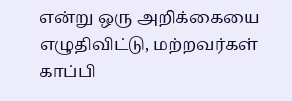என்று ஒரு அறிக்கையை எழுதிவிட்டு, மற்றவர்கள் காப்பி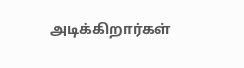அடிக்கிறார்கள்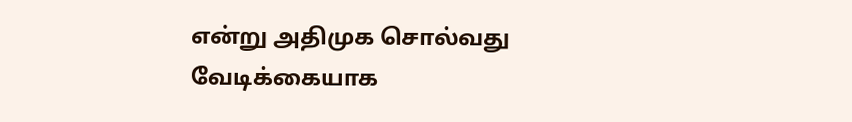என்று அதிமுக சொல்வது வேடிக்கையாக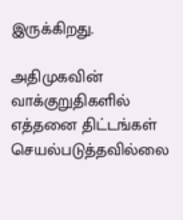இருக்கிறது.

அதிமுகவின் வாக்குறுதிகளில் எத்தனை திட்டங்கள் செயல்படுத்தவில்லை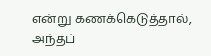என்று கணக்கெடுத்தால், அந்தப்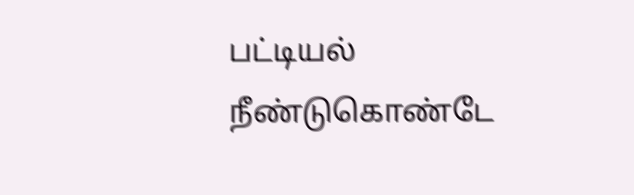பட்டியல் நீண்டுகொண்டே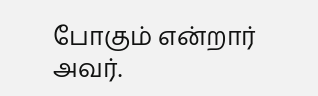போகும் என்றார் அவர்.